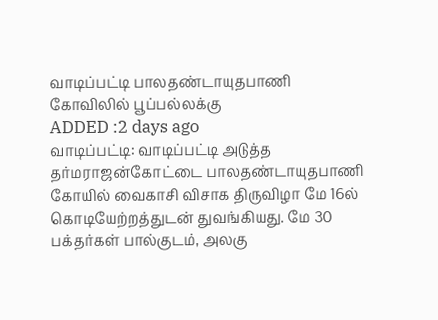வாடிப்பட்டி பாலதண்டாயுதபாணி கோவிலில் பூப்பல்லக்கு
ADDED :2 days ago
வாடிப்பட்டி: வாடிப்பட்டி அடுத்த தர்மராஜன்கோட்டை பாலதண்டாயுதபாணி கோயில் வைகாசி விசாக திருவிழா மே 16ல் கொடியேற்றத்துடன் துவங்கியது. மே 30 பக்தர்கள் பால்குடம், அலகு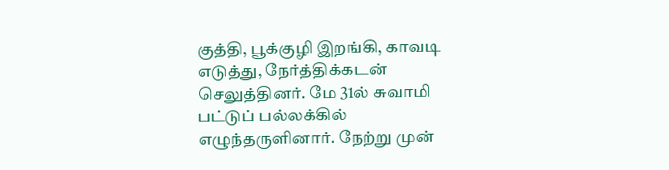குத்தி, பூக்குழி இறங்கி, காவடி எடுத்து, நேர்த்திக்கடன் செலுத்தினர். மே 31ல் சுவாமி பட்டுப் பல்லக்கில் எழுந்தருளினார். நேற்று முன்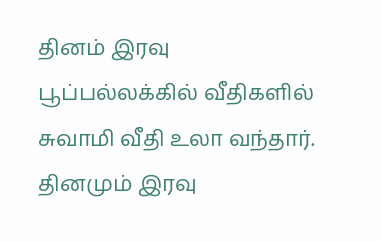தினம் இரவு பூப்பல்லக்கில் வீதிகளில் சுவாமி வீதி உலா வந்தார். தினமும் இரவு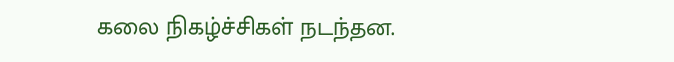கலை நிகழ்ச்சிகள் நடந்தன.